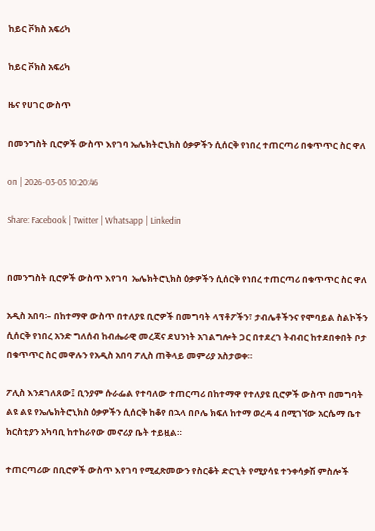ከይር ቮክስ አፍሪካ

ከይር ቮክስ አፍሪካ

ዜና የሀገር ውስጥ

በመንግስት ቢሮዎች ውስጥ እየገባ ኤሌክትሮኒክስ ዕቃዎችን ሲሰርቅ የነበረ ተጠርጣሪ በቁጥጥር ስር ዋለ

on | 2026-03-05 10:20:46

Share: Facebook | Twitter | Whatsapp | Linkedin


በመንግስት ቢሮዎች ውስጥ እየገባ  ኤሌክትሮኒክስ ዕቃዎችን ሲሰርቅ የነበረ ተጠርጣሪ በቁጥጥር ስር ዋለ

አዲስ አበባ፡– በከተማዋ ውስጥ በተለያዩ ቢሮዎች በመግባት ላፕቶፖችን፣ ታብሌቶችንና የሞባይል ስልኮችን ሲሰርቅ የነበረ አንድ ግለሰብ ከብሔራዊ መረጃና ደህንነት አገልግሎት ጋር በተደረገ ትብብር ከተደበቀበት ቦታ በቁጥጥር ስር መዋሉን የአዲስ አበባ ፖሊስ ጠቅላይ መምሪያ አስታወቀ።

ፖሊስ እንደገለጸው፤ ቢንያም ሱራፌል የተባለው ተጠርጣሪ በከተማዋ የተለያዩ ቢሮዎች ውስጥ በመግባት ልዩ ልዩ የኤሌክትሮኒክስ ዕቃዎችን ሲሰርቅ ከቆየ በኋላ በቦሌ ክፍለ ከተማ ወረዳ 4 በሚገኘው አርሴማ ቤተ ክርስቲያን አካባቢ ከተከራየው መኖሪያ ቤት ተይዟል።

ተጠርጣሪው በቢሮዎች ውስጥ እየገባ የሚፈጽመውን የስርቆት ድርጊት የሚያሳዩ ተንቀሳቃሽ ምስሎች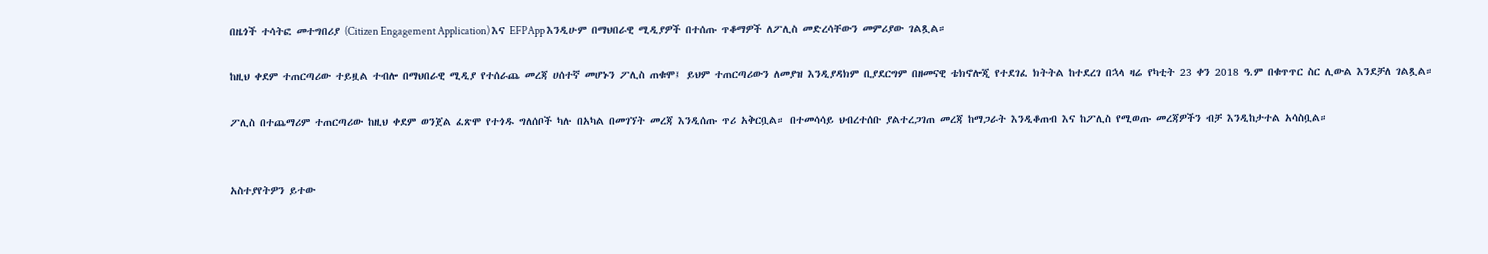በዜጎች ተሳትፎ መተግበሪያ (Citizen Engagement Application) እና EFPApp እንዲሁም በማህበራዊ ሚዲያዎች በተሰጡ ጥቆማዎች ለፖሊስ መድረሳቸውን መምሪያው ገልጿል።

ከዚህ ቀደም ተጠርጣሪው ተይዟል ተብሎ በማህበራዊ ሚዲያ የተሰራጨ መረጃ ሀሰተኛ መሆኑን ፖሊስ ጠቁሞ፤ ይህም ተጠርጣሪውን ለመያዝ እንዲያዳክም ቢያደርግም በዘመናዊ ቴክኖሎጂ የተደገፈ ክትትል ከተደረገ በኋላ ዛሬ የካቲት 23 ቀን 2018 ዓ.ም በቁጥጥር ስር ሊውል እንደቻለ ገልጿል።

ፖሊስ በተጨማሪም ተጠርጣሪው ከዚህ ቀደም ወንጀል ፈጽሞ የተጎዱ ግለሰቦች ካሉ በአካል በመገኘት መረጃ እንዲሰጡ ጥሪ አቅርቧል። በተመሳሳይ ህብረተሰቡ ያልተረጋገጠ መረጃ ከማጋራት እንዲቆጠብ እና ከፖሊስ የሚወጡ መረጃዎችን ብቻ እንዲከታተል አሳስቧል።


አስተያየትዎን ይተው